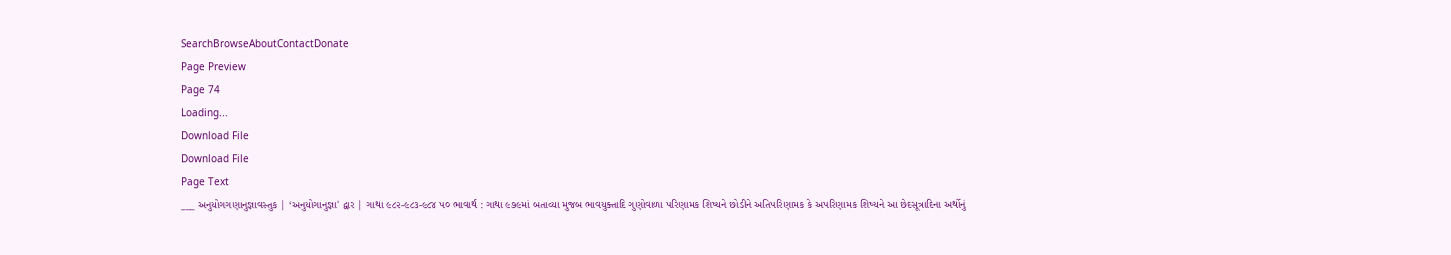SearchBrowseAboutContactDonate
Page Preview
Page 74
Loading...
Download File
Download File
Page Text
___ અનુયોગગણાનુજ્ઞાવસ્તુક | ‘અનુયોગાનુજ્ઞા' દ્વાર | ગાથા ૯૮૨-૯૮૩-૯૮૪ પ૦ ભાવાર્થ : ગાથા ૯૭૯માં બતાવ્યા મુજબ ભાવયુક્તાદિ ગુણોવાળા પરિણામક શિષ્યને છોડીને અતિપરિણામક કે અપરિણામક શિષ્યને આ છેદસૂત્રાદિના અર્થોનું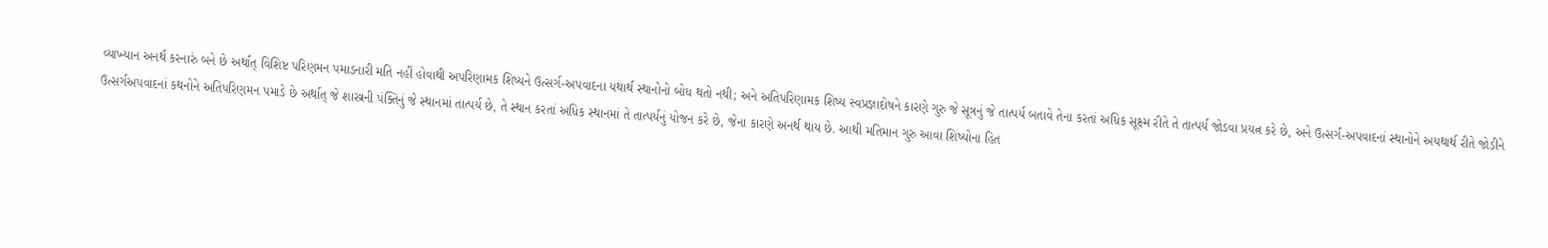વ્યાખ્યાન અનર્થ કરનારું બને છે અર્થાત્ વિશિષ્ટ પરિણમન પમાડનારી મતિ નહીં હોવાથી અપરિણામક શિષ્યને ઉત્સર્ગ-અપવાદના યથાર્થ સ્થાનોનો બોધ થતો નથી; અને અતિપરિણામક શિષ્ય સ્વપ્રજ્ઞાદોષને કારણે ગુરુ જે સૂત્રનું જે તાત્પર્ય બતાવે તેના કરતાં અધિક સૂક્ષ્મ રીતે તે તાત્પર્ય જોડવા પ્રયત્ન કરે છે, અને ઉત્સર્ગ-અપવાદનાં સ્થાનોને અયથાર્થ રીતે જોડીને ઉત્સર્ગઅપવાદનાં કથનોને અતિપરિણમન પમાડે છે અર્થાત્ જે શાસ્ત્રની પંક્તિનું જે સ્થાનમાં તાત્પર્ય છે, તે સ્થાન કરતાં અધિક સ્થાનમાં તે તાત્પર્યનું યોજન કરે છે, જેના કારણે અનર્થ થાય છે. આથી મતિમાન ગુરુ આવા શિષ્યોના હિત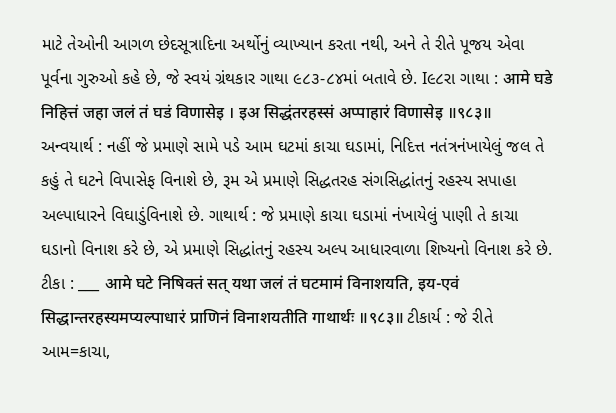માટે તેઓની આગળ છેદસૂત્રાદિના અર્થોનું વ્યાખ્યાન કરતા નથી, અને તે રીતે પૂજય એવા પૂર્વના ગુરુઓ કહે છે, જે સ્વયં ગ્રંથકાર ગાથા ૯૮૩-૮૪માં બતાવે છે. I૯૮રા ગાથા : आमे घडे निहित्तं जहा जलं तं घडं विणासेइ । इअ सिद्धंतरहस्सं अप्पाहारं विणासेइ ॥९८३॥ અન્વયાર્થ : નહીં જે પ્રમાણે સામે પડે આમ ઘટમાં કાચા ઘડામાં, નિદિત્ત નતંત્રનંખાયેલું જલ તે કહું તે ઘટને વિપાસેફ વિનાશે છે, રૂમ એ પ્રમાણે સિદ્ધતરહ સંગસિદ્ધાંતનું રહસ્ય સપાહા અલ્પાધારને વિઘાડુંવિનાશે છે. ગાથાર્થ : જે પ્રમાણે કાચા ઘડામાં નંખાયેલું પાણી તે કાચા ઘડાનો વિનાશ કરે છે, એ પ્રમાણે સિદ્ધાંતનું રહસ્ય અલ્પ આધારવાળા શિષ્યનો વિનાશ કરે છે. ટીકા : ___ आमे घटे निषिक्तं सत् यथा जलं तं घटमामं विनाशयति, इय-एवं सिद्धान्तरहस्यमप्यल्पाधारं प्राणिनं विनाशयतीति गाथार्थः ॥९८३॥ ટીકાર્ય : જે રીતે આમ=કાચા,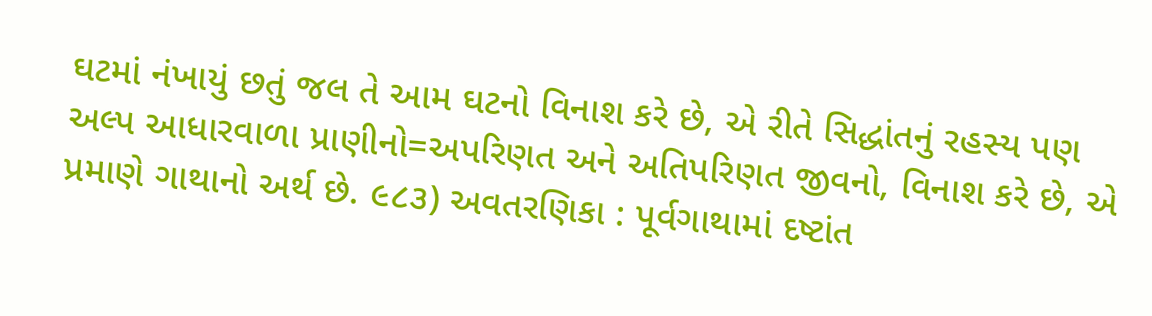ઘટમાં નંખાયું છતું જલ તે આમ ઘટનો વિનાશ કરે છે, એ રીતે સિદ્ધાંતનું રહસ્ય પણ અલ્પ આધારવાળા પ્રાણીનો=અપરિણત અને અતિપરિણત જીવનો, વિનાશ કરે છે, એ પ્રમાણે ગાથાનો અર્થ છે. ૯૮૩) અવતરણિકા : પૂર્વગાથામાં દષ્ટાંત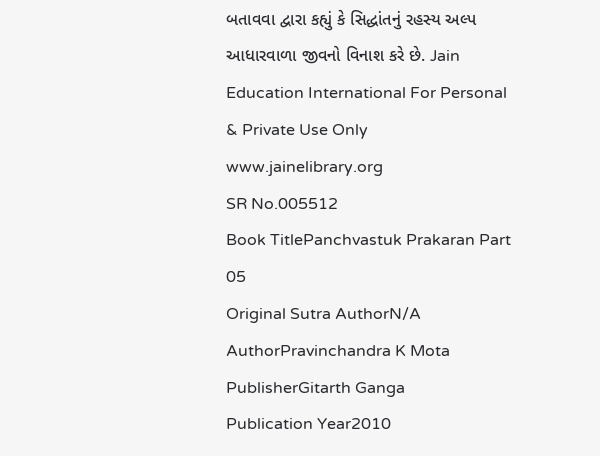બતાવવા દ્વારા કહ્યું કે સિદ્ધાંતનું રહસ્ય અલ્પ આધારવાળા જીવનો વિનાશ કરે છે. Jain Education International For Personal & Private Use Only www.jainelibrary.org
SR No.005512
Book TitlePanchvastuk Prakaran Part 05
Original Sutra AuthorN/A
AuthorPravinchandra K Mota
PublisherGitarth Ganga
Publication Year2010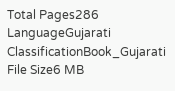Total Pages286
LanguageGujarati
ClassificationBook_Gujarati
File Size6 MB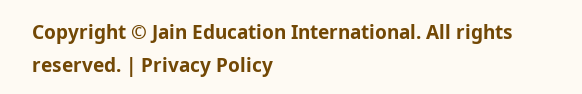Copyright © Jain Education International. All rights reserved. | Privacy Policy